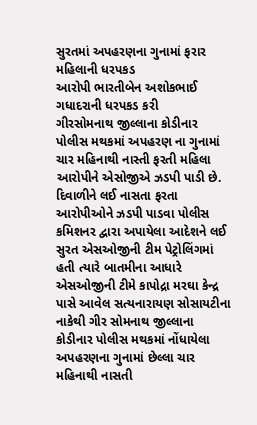સુરતમાં અપહરણના ગુનામાં ફરાર મહિલાની ધરપકડ
આરોપી ભારતીબેન અશોકભાઈ ગધાદરાની ધરપકડ કરી
ગીરસોમનાથ જીલ્લાના કોડીનાર પોલીસ મથકમાં અપહરણ ના ગુનામાં ચાર મહિનાથી નાસ્તી ફરતી મહિલા આરોપીને એસોજીએ ઝડપી પાડી છે.
દિવાળીને લઈ નાસતા ફરતા આરોપીઓને ઝડપી પાડવા પોલીસ કમિશનર દ્વારા અપાયેલા આદેશને લઈ સુરત એસઓજીની ટીમ પેટ્રોલિંગમાં હતી ત્યારે બાતમીના આધારે એસઓજીની ટીમે કાપોદ્રા મરઘા કેન્દ્ર પાસે આવેલ સત્યનારાયણ સોસાયટીના નાકેથી ગીર સોમનાથ જીલ્લાના કોડીનાર પોલીસ મથકમાં નોંધાયેલા અપહરણના ગુનામાં છેલ્લા ચાર મહિનાથી નાસતી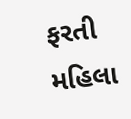ફરતી મહિલા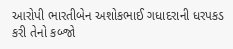આરોપી ભારતીબેન અશોકભાઈ ગધાદરાની ધરપકડ કરી તેનો કબ્જો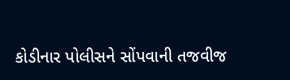કોડીનાર પોલીસને સોંપવાની તજવીજ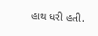હાથ ધરી હતી.